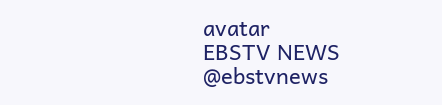avatar
EBSTV NEWS
@ebstvnews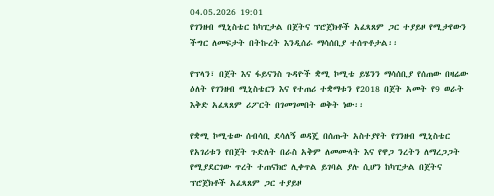04.05.2026 19:01
የገንዘብ ሚኒስቴር ከካፒታል በጀትና ፕሮጀክቶች አፈጻጸም ጋር ተያይዞ የሚታየውን ችግር ለመፍታት በትኩረት እንዲሰራ ማሳሰቢያ ተሰጥቶታል፡፡

የፕላን፣ በጀት እና ፋይናንስ ጉዳዮች ቋሚ ኮሚቴ ይሄንን ማሳሰቢያ የሰጠው በዛሬው ዕለት የገንዘብ ሚኒስቴርን እና የተጠሪ ተቋማቱን የ2018 በጀት አመት የ9 ወራት እቅድ አፈጻጸም ሪፖርት በገመገመበት ወቅት ነው፡፡

የቋሚ ኮሚቴው ሰብሳቢ ደሳለኝ ወዳጄ በሰጡት አስተያየት የገንዘብ ሚኒስቴር የአገሪቱን የበጀት ጉድለት በራስ አቅም ለመሙላት እና የዋጋ ንረትን ለማረጋጋት የሚያደርገው ጥረት ተጠናክሮ ሊቀጥል ይገባል ያሉ ሲሆን ከካፒታል በጀትና ፕሮጀክቶች አፈጻጸም ጋር ተያይዞ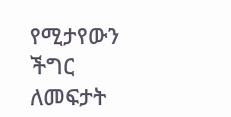የሚታየውን ችግር ለመፍታት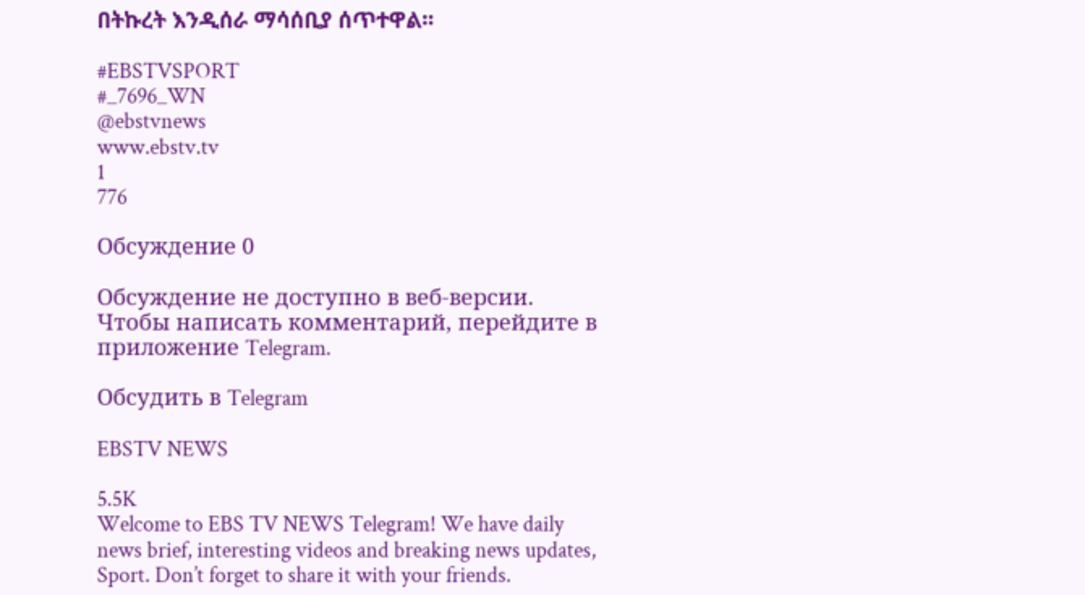በትኩረት እንዲሰራ ማሳሰቢያ ሰጥተዋል፡፡

#EBSTVSPORT
#_7696_WN
@ebstvnews
www.ebstv.tv
1
776

Обсуждение 0

Обсуждение не доступно в веб-версии. Чтобы написать комментарий, перейдите в приложение Telegram.

Обсудить в Telegram

EBSTV NEWS

5.5K
Welcome to EBS TV NEWS Telegram! We have daily news brief, interesting videos and breaking news updates, Sport. Don’t forget to share it with your friends.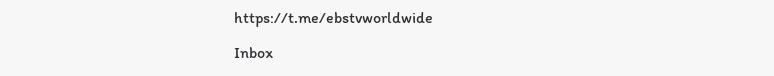https://t.me/ebstvworldwide

Inbox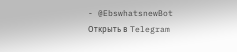- @EbswhatsnewBot
Открыть в Telegram